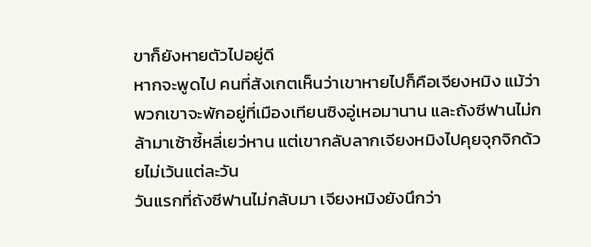ขาก็ยังหายตัวไปอยู่ดี
หากจะพูดไป คนที่สังเกตเห็นว่าเขาหายไปก็คือเจียงหมิง แม้ว่าพวกเขาจะพักอยู่ที่เมืองเทียนซิงอู่เหอมานาน และถังซีฟานไม่กล้ามาเซ้าซี้หลี่เยว่หาน แต่เขากลับลากเจียงหมิงไปคุยจุกจิกด้วยไม่เว้นแต่ละวัน
วันแรกที่ถังซีฟานไม่กลับมา เจียงหมิงยังนึกว่า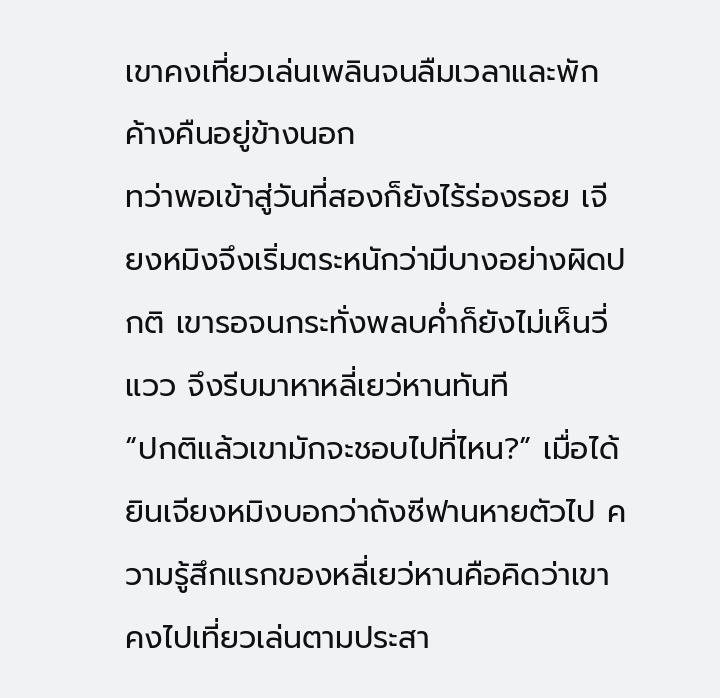เขาคงเที่ยวเล่นเพลินจนลืมเวลาและพักค้างคืนอยู่ข้างนอก
ทว่าพอเข้าสู่วันที่สองก็ยังไร้ร่องรอย เจียงหมิงจึงเริ่มตระหนักว่ามีบางอย่างผิดปกติ เขารอจนกระทั่งพลบค่ำก็ยังไม่เห็นวี่แวว จึงรีบมาหาหลี่เยว่หานทันที
“ปกติแล้วเขามักจะชอบไปที่ไหน?” เมื่อได้ยินเจียงหมิงบอกว่าถังซีฟานหายตัวไป ความรู้สึกแรกของหลี่เยว่หานคือคิดว่าเขาคงไปเที่ยวเล่นตามประสา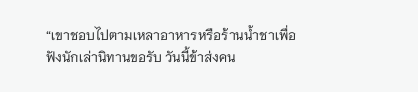“เขาชอบไปตามเหลาอาหารหรือร้านน้ำชาเพื่อฟังนักเล่านิทานขอรับ วันนี้ข้าส่งคน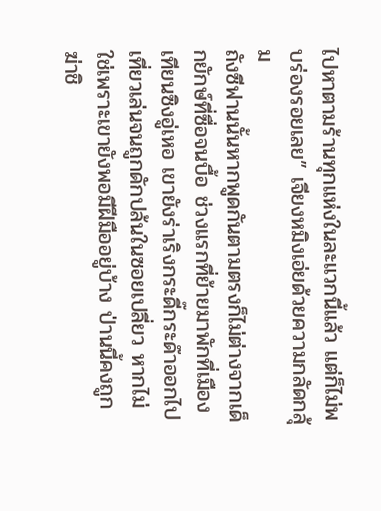ไปหาตามร้านทุกแห่งในละแวกนี้แล้ว แต่ก็ไม่พบร่องรอยเลย” เจียงหมิงเอ่ยด้วยความกลัดกลุ้ม
ถังซีฟานนั้นหากพูดกันตามตรงก็ไม่ต่างจากเด็กยักษ์ที่ซื่อจนบื้อ ช่วงแรกที่ย้ายมาพักที่เมืองเทียนซิงอู่เหอ เขายังร่าเริงกระดี๊กระด๊าออกไปเที่ยวเล่นจนถูกดักปล้นในซอยเปลี่ยว หากไม่ใช่เพราะเขายังพอมีฝีมืออยู่บ้าง ป่านนี้คงถูกฆ่าชิ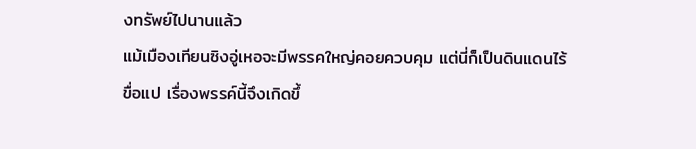งทรัพย์ไปนานแล้ว
แม้เมืองเทียนซิงอู่เหอจะมีพรรคใหญ่คอยควบคุม แต่นี่ก็เป็นดินแดนไร้ขื่อแป เรื่องพรรค์นี้จึงเกิดขึ้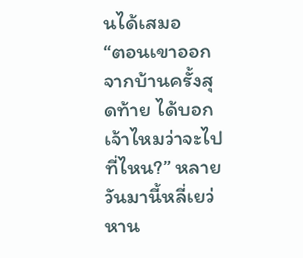นได้เสมอ
“ตอนเขาออกจากบ้านครั้งสุดท้าย ได้บอกเจ้าไหมว่าจะไปที่ไหน?” หลายวันมานี้หลี่เยว่หาน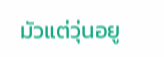มัวแต่วุ่นอยู